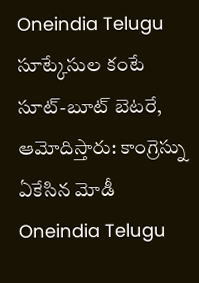Oneindia Telugu
సూట్కేసుల కంటే సూట్-బూట్ బెటరే, ఆమోదిస్తారు: కాంగ్రెస్ను ఏకేసిన మోడీ
Oneindia Telugu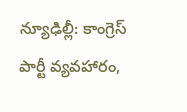న్యూఢిల్లీ: కాంగ్రెస్ పార్టీ వ్యవహారం,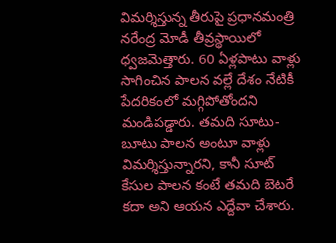విమర్శిస్తున్న తీరుపై ప్రధానమంత్రి నరేంద్ర మోడీ తీవ్రస్థాయిలో ధ్వజమెత్తారు. 60 ఏళ్లపాటు వాళ్లు సాగించిన పాలన వల్లే దేశం నేటికీ పేదరికంలో మగ్గిపోతోందని మండిపడ్డారు. తమది సూటు-బూటు పాలన అంటూ వాళ్లు విమర్శిస్తున్నారని, కానీ సూట్ కేసుల పాలన కంటే తమది బెటరే కదా అని ఆయన ఎద్దేవా చేశారు.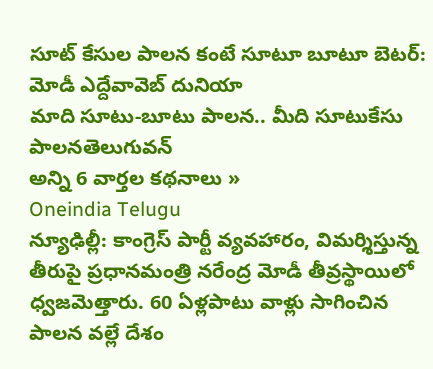సూట్ కేసుల పాలన కంటే సూటూ బూటూ బెటర్: మోడీ ఎద్దేవావెబ్ దునియా
మాది సూటు-బూటు పాలన.. మీది సూటుకేసు పాలనతెలుగువన్
అన్ని 6 వార్తల కథనాలు »
Oneindia Telugu
న్యూఢిల్లీ: కాంగ్రెస్ పార్టీ వ్యవహారం, విమర్శిస్తున్న తీరుపై ప్రధానమంత్రి నరేంద్ర మోడీ తీవ్రస్థాయిలో ధ్వజమెత్తారు. 60 ఏళ్లపాటు వాళ్లు సాగించిన పాలన వల్లే దేశం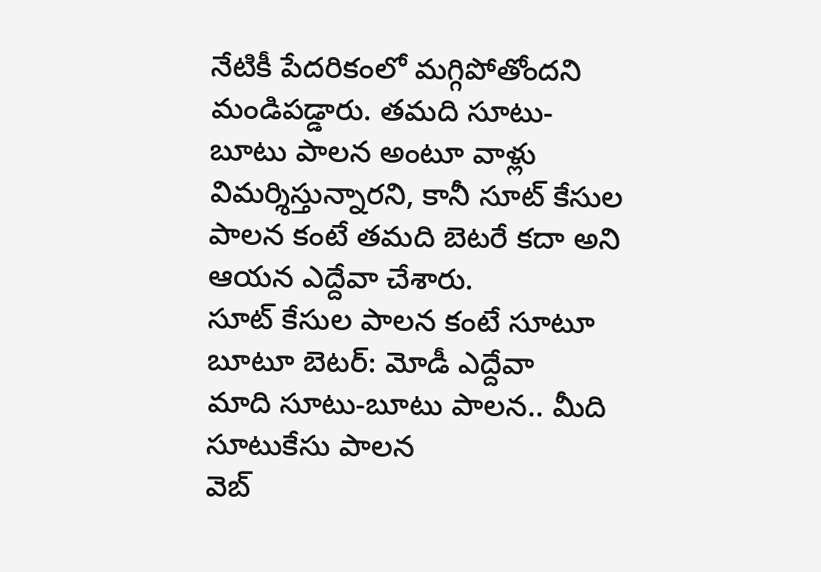నేటికీ పేదరికంలో మగ్గిపోతోందని మండిపడ్డారు. తమది సూటు-బూటు పాలన అంటూ వాళ్లు విమర్శిస్తున్నారని, కానీ సూట్ కేసుల పాలన కంటే తమది బెటరే కదా అని ఆయన ఎద్దేవా చేశారు.
సూట్ కేసుల పాలన కంటే సూటూ బూటూ బెటర్: మోడీ ఎద్దేవా
మాది సూటు-బూటు పాలన.. మీది సూటుకేసు పాలన
వెబ్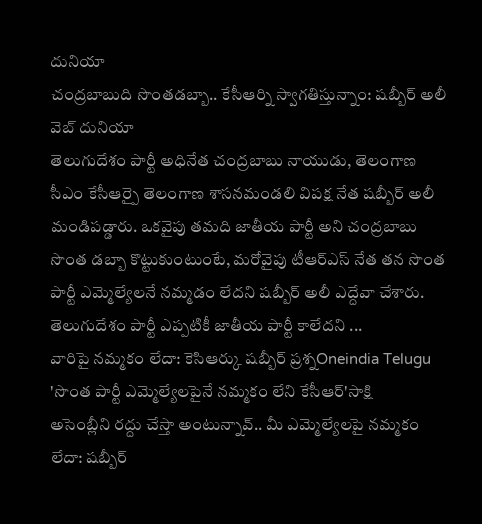దునియా
చంద్రబాబుది సొంతడబ్బా.. కేసీఆర్ని స్వాగతిస్తున్నాం: షబ్బీర్ అలీ
వెబ్ దునియా
తెలుగుదేశం పార్టీ అధినేత చంద్రబాబు నాయుడు, తెలంగాణ సీఎం కేసీఆర్పై తెలంగాణ శాసనమండలి విపక్ష నేత షబ్బీర్ అలీ మండిపడ్డారు. ఒకవైపు తమది జాతీయ పార్టీ అని చంద్రబాబు సొంత డబ్బా కొట్టుకుంటుంటే, మరోవైపు టీఆర్ఎస్ నేత తన సొంత పార్టీ ఎమ్మెల్యేలనే నమ్మడం లేదని షబ్బీర్ అలీ ఎద్దేవా చేశారు. తెలుగుదేశం పార్టీ ఎప్పటికీ జాతీయ పార్టీ కాలేదని ...
వారిపై నమ్మకం లేదా: కెసిఆర్కు షబ్బీర్ ప్రశ్నOneindia Telugu
'సొంత పార్టీ ఎమ్మెల్యేలపైనే నమ్మకం లేని కేసీఆర్'సాక్షి
అసెంబ్లీని రద్దు చేస్తా అంటున్నావ్.. మీ ఎమ్మెల్యేలపై నమ్మకం లేదా: షబ్బీర్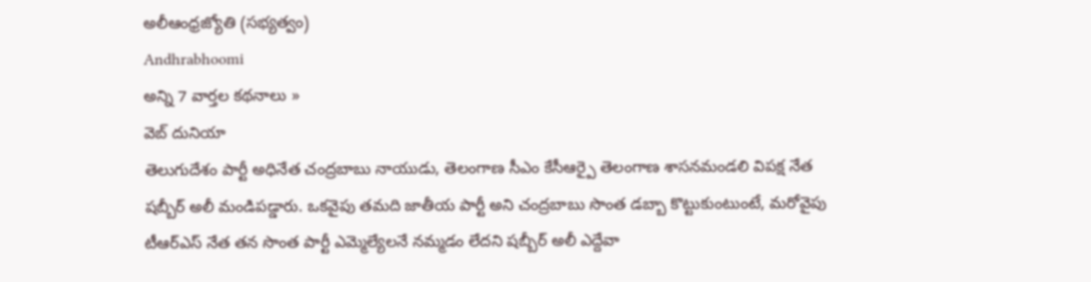అలీఆంధ్రజ్యోతి (సభ్యత్వం)
Andhrabhoomi
అన్ని 7 వార్తల కథనాలు »
వెబ్ దునియా
తెలుగుదేశం పార్టీ అధినేత చంద్రబాబు నాయుడు, తెలంగాణ సీఎం కేసీఆర్పై తెలంగాణ శాసనమండలి విపక్ష నేత షబ్బీర్ అలీ మండిపడ్డారు. ఒకవైపు తమది జాతీయ పార్టీ అని చంద్రబాబు సొంత డబ్బా కొట్టుకుంటుంటే, మరోవైపు టీఆర్ఎస్ నేత తన సొంత పార్టీ ఎమ్మెల్యేలనే నమ్మడం లేదని షబ్బీర్ అలీ ఎద్దేవా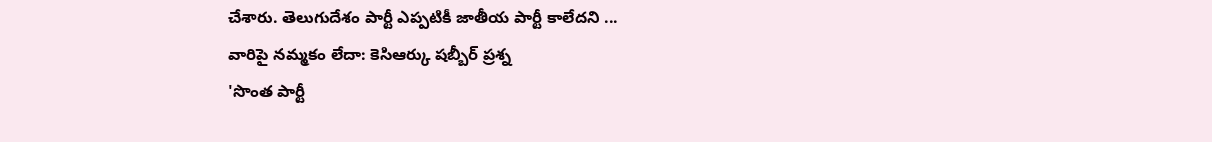చేశారు. తెలుగుదేశం పార్టీ ఎప్పటికీ జాతీయ పార్టీ కాలేదని ...
వారిపై నమ్మకం లేదా: కెసిఆర్కు షబ్బీర్ ప్రశ్న
'సొంత పార్టీ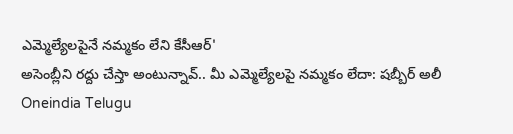ఎమ్మెల్యేలపైనే నమ్మకం లేని కేసీఆర్'
అసెంబ్లీని రద్దు చేస్తా అంటున్నావ్.. మీ ఎమ్మెల్యేలపై నమ్మకం లేదా: షబ్బీర్ అలీ
Oneindia Telugu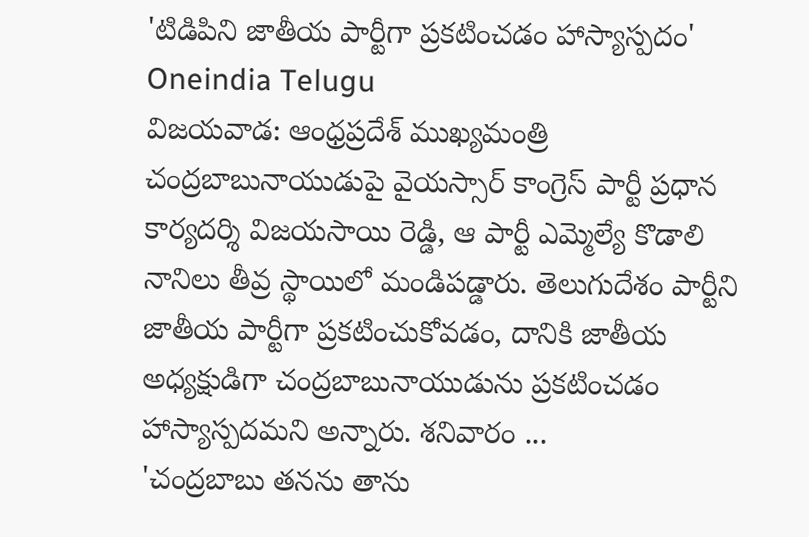'టిడిపిని జాతీయ పార్టీగా ప్రకటించడం హాస్యాస్పదం'
Oneindia Telugu
విజయవాడ: ఆంధ్రప్రదేశ్ ముఖ్యమంత్రి చంద్రబాబునాయుడుపై వైయస్సార్ కాంగ్రెస్ పార్టీ ప్రధాన కార్యదర్శి విజయసాయి రెడ్డి, ఆ పార్టీ ఎమ్మెల్యే కొడాలి నానిలు తీవ్ర స్థాయిలో మండిపడ్డారు. తెలుగుదేశం పార్టీని జాతీయ పార్టీగా ప్రకటించుకోవడం, దానికి జాతీయ అధ్యక్షుడిగా చంద్రబాబునాయుడును ప్రకటించడం హాస్యాస్పదమని అన్నారు. శనివారం ...
'చంద్రబాబు తనను తాను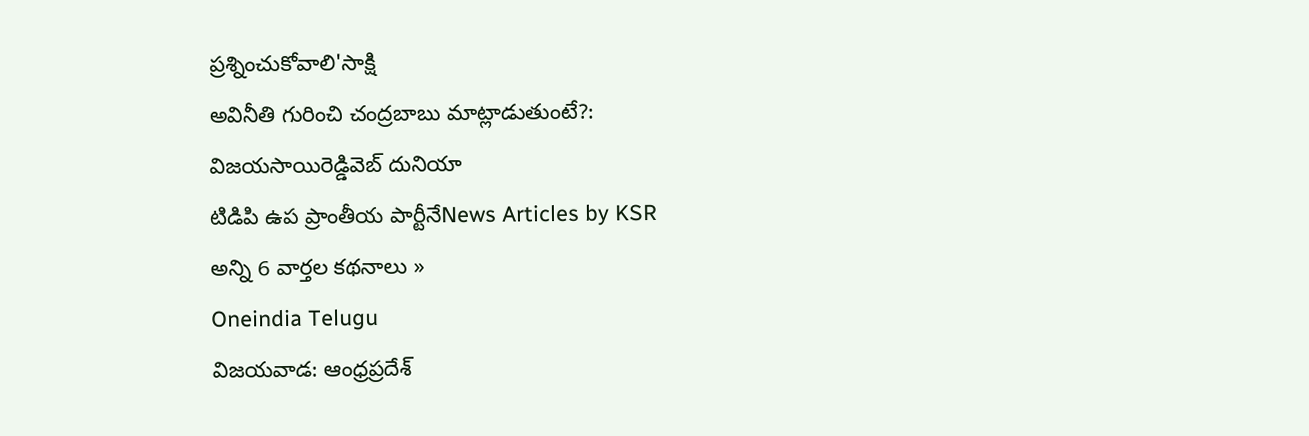ప్రశ్నించుకోవాలి'సాక్షి
అవినీతి గురించి చంద్రబాబు మాట్లాడుతుంటే?: విజయసాయిరెడ్డివెబ్ దునియా
టిడిపి ఉప ప్రాంతీయ పార్టీనేNews Articles by KSR
అన్ని 6 వార్తల కథనాలు »
Oneindia Telugu
విజయవాడ: ఆంధ్రప్రదేశ్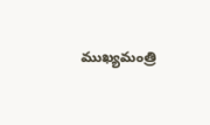ముఖ్యమంత్రి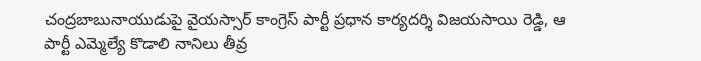చంద్రబాబునాయుడుపై వైయస్సార్ కాంగ్రెస్ పార్టీ ప్రధాన కార్యదర్శి విజయసాయి రెడ్డి, ఆ పార్టీ ఎమ్మెల్యే కొడాలి నానిలు తీవ్ర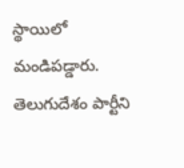స్థాయిలో మండిపడ్డారు. తెలుగుదేశం పార్టీని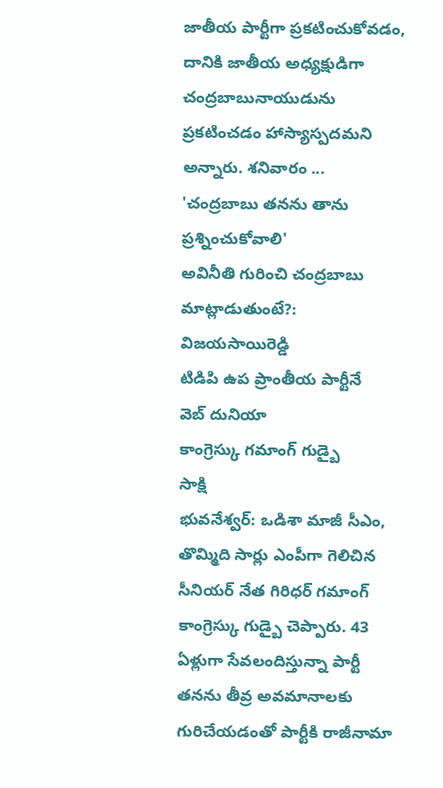జాతీయ పార్టీగా ప్రకటించుకోవడం, దానికి జాతీయ అధ్యక్షుడిగా చంద్రబాబునాయుడును ప్రకటించడం హాస్యాస్పదమని అన్నారు. శనివారం ...
'చంద్రబాబు తనను తాను ప్రశ్నించుకోవాలి'
అవినీతి గురించి చంద్రబాబు మాట్లాడుతుంటే?: విజయసాయిరెడ్డి
టిడిపి ఉప ప్రాంతీయ పార్టీనే
వెబ్ దునియా
కాంగ్రెస్కు గమాంగ్ గుడ్బై
సాక్షి
భువనేశ్వర్: ఒడిశా మాజీ సీఎం, తొమ్మిది సార్లు ఎంపీగా గెలిచిన సీనియర్ నేత గిరిధర్ గమాంగ్ కాంగ్రెస్కు గుడ్బై చెప్పారు. 43 ఏళ్లుగా సేవలందిస్తున్నా పార్టీ తనను తీవ్ర అవమానాలకు గురిచేయడంతో పార్టీకి రాజీనామా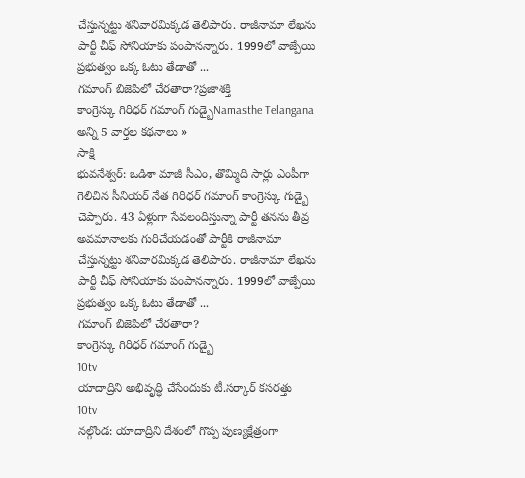చేస్తున్నట్టు శనివారమిక్కడ తెలిపారు. రాజీనామా లేఖను పార్టీ చీఫ్ సోనియాకు పంపానన్నారు. 1999లో వాజ్పేయి ప్రభుత్వం ఒక్క ఓటు తేడాతో ...
గమాంగ్ బిజెపిలో చేరతారా?ప్రజాశక్తి
కాంగ్రెస్కు గిరిధర్ గమాంగ్ గుడ్బైNamasthe Telangana
అన్ని 5 వార్తల కథనాలు »
సాక్షి
భువనేశ్వర్: ఒడిశా మాజీ సీఎం, తొమ్మిది సార్లు ఎంపీగా గెలిచిన సీనియర్ నేత గిరిధర్ గమాంగ్ కాంగ్రెస్కు గుడ్బై చెప్పారు. 43 ఏళ్లుగా సేవలందిస్తున్నా పార్టీ తనను తీవ్ర అవమానాలకు గురిచేయడంతో పార్టీకి రాజీనామా చేస్తున్నట్టు శనివారమిక్కడ తెలిపారు. రాజీనామా లేఖను పార్టీ చీఫ్ సోనియాకు పంపానన్నారు. 1999లో వాజ్పేయి ప్రభుత్వం ఒక్క ఓటు తేడాతో ...
గమాంగ్ బిజెపిలో చేరతారా?
కాంగ్రెస్కు గిరిధర్ గమాంగ్ గుడ్బై
10tv
యాదాద్రిని అభివృద్ధి చేసేందుకు టీ.సర్కార్ కసరత్తు
10tv
నల్గొండ: యాదాద్రిని దేశంలో గొప్ప పుణ్యక్షేత్రంగా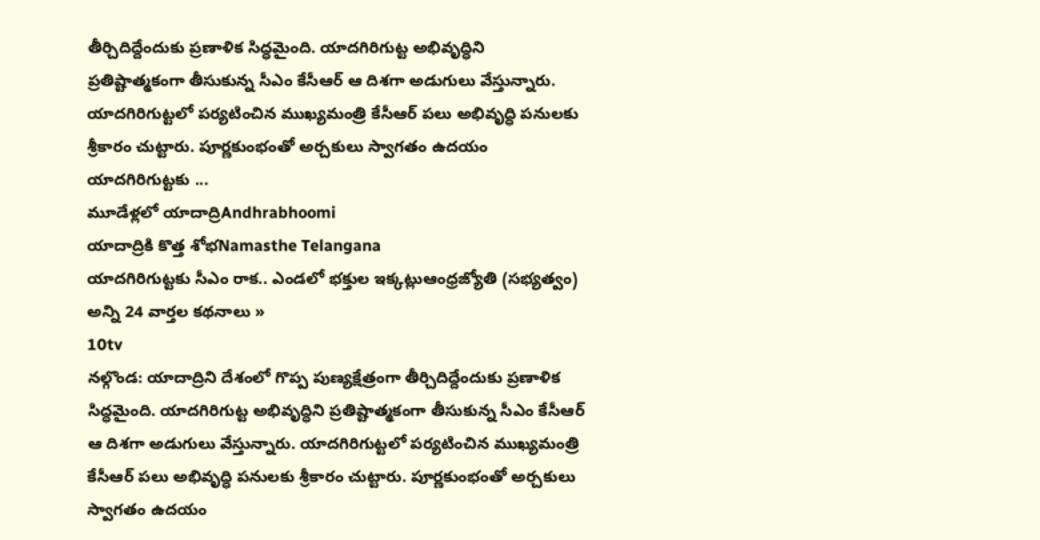తీర్చిదిద్దేందుకు ప్రణాళిక సిద్ధమైంది. యాదగిరిగుట్ట అభివృద్ధిని ప్రతిష్టాత్మకంగా తీసుకున్న సీఎం కేసీఆర్ ఆ దిశగా అడుగులు వేస్తున్నారు. యాదగిరిగుట్టలో పర్యటించిన ముఖ్యమంత్రి కేసీఆర్ పలు అభివృద్ధి పనులకు శ్రీకారం చుట్టారు. పూర్ణకుంభంతో అర్చకులు స్వాగతం ఉదయం యాదగిరిగుట్టకు ...
మూడేళ్లలో యాదాద్రిAndhrabhoomi
యాదాద్రికి కొత్త శోభNamasthe Telangana
యాదగిరిగుట్టకు సీఎం రాక.. ఎండలో భక్తుల ఇక్కట్లుఆంధ్రజ్యోతి (సభ్యత్వం)
అన్ని 24 వార్తల కథనాలు »
10tv
నల్గొండ: యాదాద్రిని దేశంలో గొప్ప పుణ్యక్షేత్రంగా తీర్చిదిద్దేందుకు ప్రణాళిక సిద్ధమైంది. యాదగిరిగుట్ట అభివృద్ధిని ప్రతిష్టాత్మకంగా తీసుకున్న సీఎం కేసీఆర్ ఆ దిశగా అడుగులు వేస్తున్నారు. యాదగిరిగుట్టలో పర్యటించిన ముఖ్యమంత్రి కేసీఆర్ పలు అభివృద్ధి పనులకు శ్రీకారం చుట్టారు. పూర్ణకుంభంతో అర్చకులు స్వాగతం ఉదయం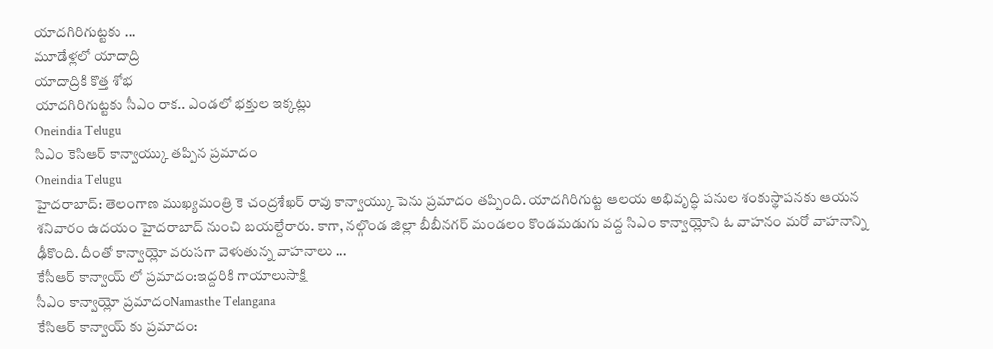యాదగిరిగుట్టకు ...
మూడేళ్లలో యాదాద్రి
యాదాద్రికి కొత్త శోభ
యాదగిరిగుట్టకు సీఎం రాక.. ఎండలో భక్తుల ఇక్కట్లు
Oneindia Telugu
సిఎం కెసిఆర్ కాన్వాయ్కు తప్పిన ప్రమాదం
Oneindia Telugu
హైదరాబాద్: తెలంగాణ ముఖ్యమంత్రి కె చంద్రశేఖర్ రావు కాన్వాయ్కు పెను ప్రమాదం తప్పింది. యాదగిరిగుట్ట ఆలయ అభివృద్ధి పనుల శంకుస్థాపనకు ఆయన శనివారం ఉదయం హైదరాబాద్ నుంచి బయల్దేరారు. కాగా, నల్గొండ జిల్లా బీబీనగర్ మండలం కొండమడుగు వద్ద సిఎం కాన్వాయ్లోని ఓ వాహనం మరో వాహనాన్ని ఢీకొంది. దీంతో కాన్వాయ్లో వరుసగా వెళుతున్న వాహనాలు ...
కేసీఆర్ కాన్వాయ్ లో ప్రమాదం:ఇద్దరికి గాయాలుసాక్షి
సీఎం కాన్వాయ్లో ప్రమాదంNamasthe Telangana
కేసిఆర్ కాన్వాయ్ కు ప్రమాదం: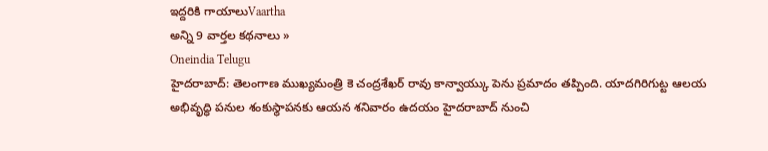ఇద్దరికి గాయాలుVaartha
అన్ని 9 వార్తల కథనాలు »
Oneindia Telugu
హైదరాబాద్: తెలంగాణ ముఖ్యమంత్రి కె చంద్రశేఖర్ రావు కాన్వాయ్కు పెను ప్రమాదం తప్పింది. యాదగిరిగుట్ట ఆలయ అభివృద్ధి పనుల శంకుస్థాపనకు ఆయన శనివారం ఉదయం హైదరాబాద్ నుంచి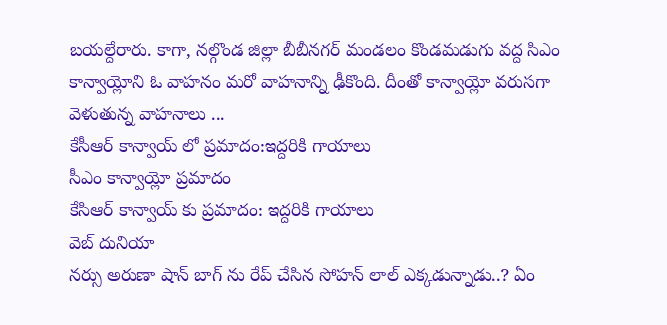బయల్దేరారు. కాగా, నల్గొండ జిల్లా బీబీనగర్ మండలం కొండమడుగు వద్ద సిఎం కాన్వాయ్లోని ఓ వాహనం మరో వాహనాన్ని ఢీకొంది. దీంతో కాన్వాయ్లో వరుసగా వెళుతున్న వాహనాలు ...
కేసీఆర్ కాన్వాయ్ లో ప్రమాదం:ఇద్దరికి గాయాలు
సీఎం కాన్వాయ్లో ప్రమాదం
కేసిఆర్ కాన్వాయ్ కు ప్రమాదం: ఇద్దరికి గాయాలు
వెబ్ దునియా
నర్సు అరుణా షాన్ బాగ్ ను రేప్ చేసిన సోహన్ లాల్ ఎక్కడున్నాడు..? ఏం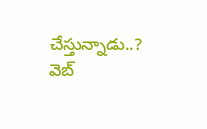చేస్తున్నాడు..?
వెబ్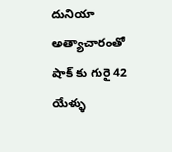దునియా
అత్యాచారంతో షాక్ కు గురై 42 యేళ్ళు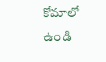కోమాలో ఉండి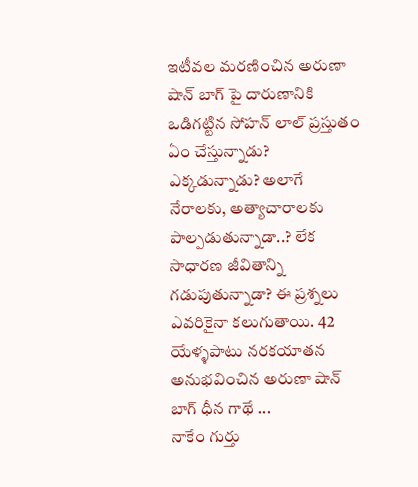ఇటీవల మరణించిన అరుణా షాన్ బాగ్ పై దారుణానికి ఒడిగట్టిన సోహన్ లాల్ ప్రస్తుతం ఏం చేస్తున్నాడు? ఎక్కడున్నాడు? అలాగే నేరాలకు, అత్యాచారాలకు పాల్పడుతున్నాడా..? లేక సాధారణ జీవితాన్ని గడుపుతున్నాడా? ఈ ప్రశ్నలు ఎవరికైనా కలుగుతాయి. 42 యేళ్ళపాటు నరకయాతన అనుభవించిన అరుణా షాన్ బాగ్ ధీన గాథే ...
నాకేం గుర్తు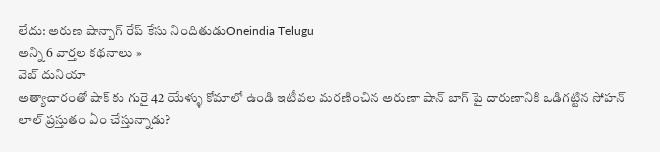లేదు: అరుణ షాన్బాగ్ రేప్ కేసు నిందితుడుOneindia Telugu
అన్ని 6 వార్తల కథనాలు »
వెబ్ దునియా
అత్యాచారంతో షాక్ కు గురై 42 యేళ్ళు కోమాలో ఉండి ఇటీవల మరణించిన అరుణా షాన్ బాగ్ పై దారుణానికి ఒడిగట్టిన సోహన్ లాల్ ప్రస్తుతం ఏం చేస్తున్నాడు?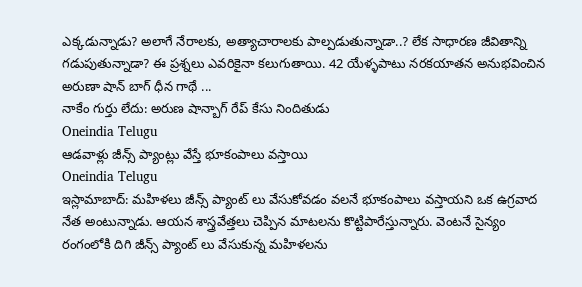ఎక్కడున్నాడు? అలాగే నేరాలకు, అత్యాచారాలకు పాల్పడుతున్నాడా..? లేక సాధారణ జీవితాన్ని గడుపుతున్నాడా? ఈ ప్రశ్నలు ఎవరికైనా కలుగుతాయి. 42 యేళ్ళపాటు నరకయాతన అనుభవించిన అరుణా షాన్ బాగ్ ధీన గాథే ...
నాకేం గుర్తు లేదు: అరుణ షాన్బాగ్ రేప్ కేసు నిందితుడు
Oneindia Telugu
ఆడవాళ్లు జీన్స్ ప్యాంట్లు వేస్తే భూకంపాలు వస్తాయి
Oneindia Telugu
ఇస్లామాబాద్: మహిళలు జీన్స్ ప్యాంట్ లు వేసుకోవడం వలనే భూకంపాలు వస్తాయని ఒక ఉగ్రవాద నేత అంటున్నాడు. ఆయన శాస్త్రవేత్తలు చెప్పిన మాటలను కొట్టిపారేస్తున్నారు. వెంటనే సైన్యం రంగంలోకి దిగి జీన్స్ ప్యాంట్ లు వేసుకున్న మహిళలను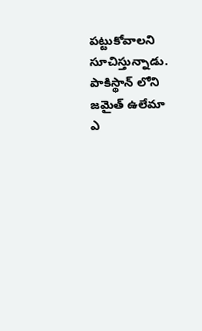పట్టుకోవాలని సూచిస్తున్నాడు. పాకిస్థాన్ లోని జమైత్ ఉలేమా ఎ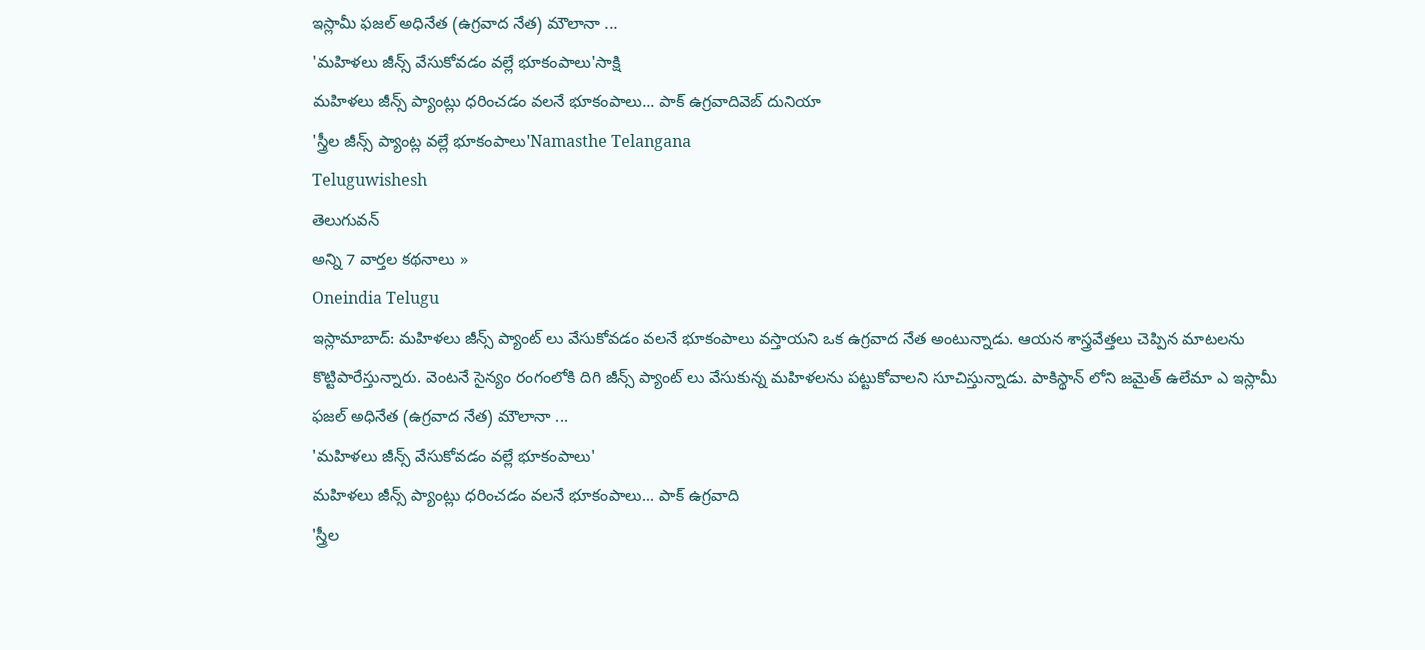ఇస్లామీ ఫజల్ అధినేత (ఉగ్రవాద నేత) మౌలానా ...
'మహిళలు జీన్స్ వేసుకోవడం వల్లే భూకంపాలు'సాక్షి
మహిళలు జీన్స్ ప్యాంట్లు ధరించడం వలనే భూకంపాలు... పాక్ ఉగ్రవాదివెబ్ దునియా
'స్త్రీల జీన్స్ ప్యాంట్ల వల్లే భూకంపాలు'Namasthe Telangana
Teluguwishesh
తెలుగువన్
అన్ని 7 వార్తల కథనాలు »
Oneindia Telugu
ఇస్లామాబాద్: మహిళలు జీన్స్ ప్యాంట్ లు వేసుకోవడం వలనే భూకంపాలు వస్తాయని ఒక ఉగ్రవాద నేత అంటున్నాడు. ఆయన శాస్త్రవేత్తలు చెప్పిన మాటలను కొట్టిపారేస్తున్నారు. వెంటనే సైన్యం రంగంలోకి దిగి జీన్స్ ప్యాంట్ లు వేసుకున్న మహిళలను పట్టుకోవాలని సూచిస్తున్నాడు. పాకిస్థాన్ లోని జమైత్ ఉలేమా ఎ ఇస్లామీ ఫజల్ అధినేత (ఉగ్రవాద నేత) మౌలానా ...
'మహిళలు జీన్స్ వేసుకోవడం వల్లే భూకంపాలు'
మహిళలు జీన్స్ ప్యాంట్లు ధరించడం వలనే భూకంపాలు... పాక్ ఉగ్రవాది
'స్త్రీల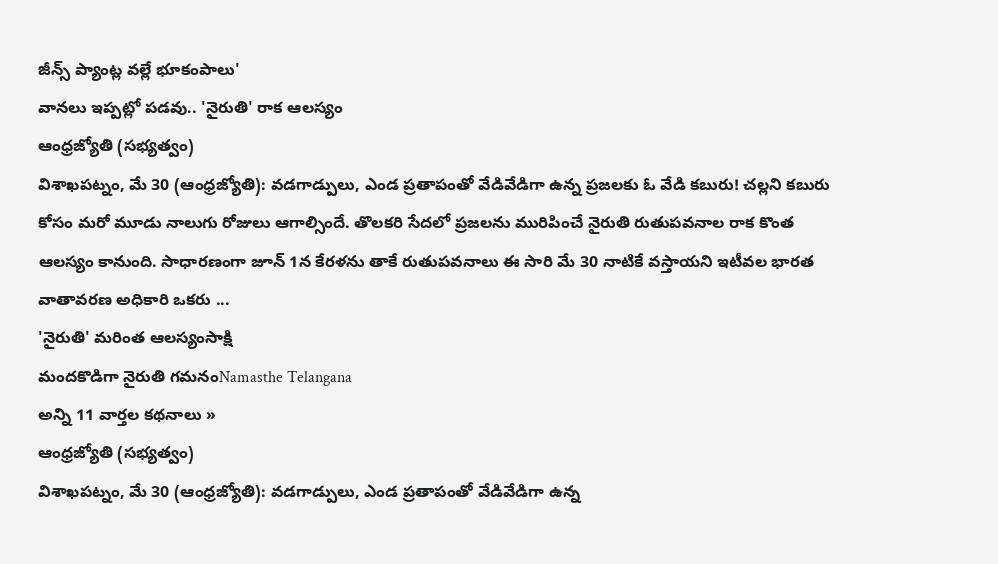జీన్స్ ప్యాంట్ల వల్లే భూకంపాలు'
వానలు ఇప్పట్లో పడవు.. 'నైరుతి' రాక ఆలస్యం
ఆంధ్రజ్యోతి (సభ్యత్వం)
విశాఖపట్నం, మే 30 (ఆంధ్రజ్యోతి): వడగాడ్పులు, ఎండ ప్రతాపంతో వేడివేడిగా ఉన్న ప్రజలకు ఓ వేడి కబురు! చల్లని కబురు కోసం మరో మూడు నాలుగు రోజులు ఆగాల్సిందే. తొలకరి సేదలో ప్రజలను మురిపించే నైరుతి రుతుపవనాల రాక కొంత ఆలస్యం కానుంది. సాధారణంగా జూన్ 1న కేరళను తాకే రుతుపవనాలు ఈ సారి మే 30 నాటికే వస్తాయని ఇటీవల భారత వాతావరణ అధికారి ఒకరు ...
'నైరుతి' మరింత ఆలస్యంసాక్షి
మందకొడిగా నైరుతి గమనంNamasthe Telangana
అన్ని 11 వార్తల కథనాలు »
ఆంధ్రజ్యోతి (సభ్యత్వం)
విశాఖపట్నం, మే 30 (ఆంధ్రజ్యోతి): వడగాడ్పులు, ఎండ ప్రతాపంతో వేడివేడిగా ఉన్న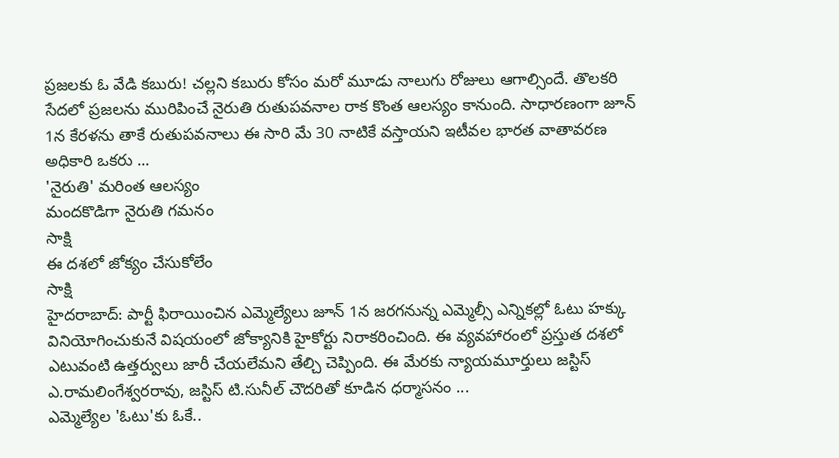ప్రజలకు ఓ వేడి కబురు! చల్లని కబురు కోసం మరో మూడు నాలుగు రోజులు ఆగాల్సిందే. తొలకరి సేదలో ప్రజలను మురిపించే నైరుతి రుతుపవనాల రాక కొంత ఆలస్యం కానుంది. సాధారణంగా జూన్ 1న కేరళను తాకే రుతుపవనాలు ఈ సారి మే 30 నాటికే వస్తాయని ఇటీవల భారత వాతావరణ అధికారి ఒకరు ...
'నైరుతి' మరింత ఆలస్యం
మందకొడిగా నైరుతి గమనం
సాక్షి
ఈ దశలో జోక్యం చేసుకోలేం
సాక్షి
హైదరాబాద్: పార్టీ ఫిరాయించిన ఎమ్మెల్యేలు జూన్ 1న జరగనున్న ఎమ్మెల్సీ ఎన్నికల్లో ఓటు హక్కు వినియోగించుకునే విషయంలో జోక్యానికి హైకోర్టు నిరాకరించింది. ఈ వ్యవహారంలో ప్రస్తుత దశలో ఎటువంటి ఉత్తర్వులు జారీ చేయలేమని తేల్చి చెప్పింది. ఈ మేరకు న్యాయమూర్తులు జస్టిస్ ఎ.రామలింగేశ్వరరావు, జస్టిస్ టి.సునీల్ చౌదరితో కూడిన ధర్మాసనం ...
ఎమ్మెల్యేల 'ఓటు'కు ఓకే..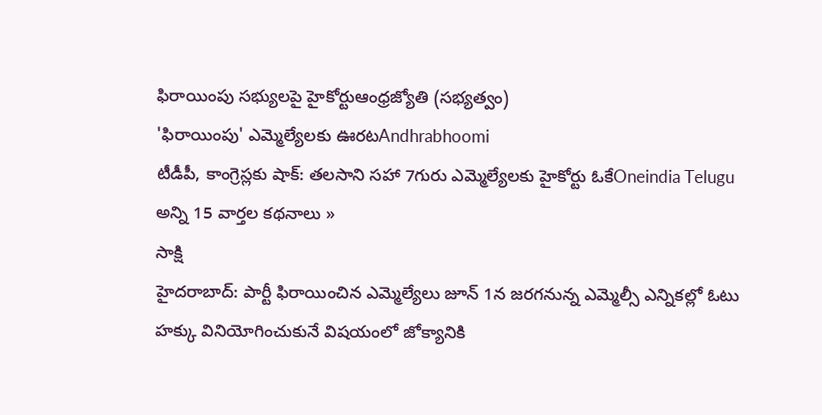ఫిరాయింపు సభ్యులపై హైకోర్టుఆంధ్రజ్యోతి (సభ్యత్వం)
'ఫిరాయింపు' ఎమ్మెల్యేలకు ఊరటAndhrabhoomi
టీడీపీ, కాంగ్రెస్లకు షాక్: తలసాని సహా 7గురు ఎమ్మెల్యేలకు హైకోర్టు ఓకేOneindia Telugu
అన్ని 15 వార్తల కథనాలు »
సాక్షి
హైదరాబాద్: పార్టీ ఫిరాయించిన ఎమ్మెల్యేలు జూన్ 1న జరగనున్న ఎమ్మెల్సీ ఎన్నికల్లో ఓటు హక్కు వినియోగించుకునే విషయంలో జోక్యానికి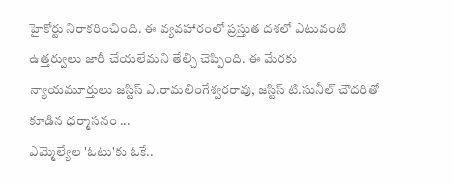హైకోర్టు నిరాకరించింది. ఈ వ్యవహారంలో ప్రస్తుత దశలో ఎటువంటి ఉత్తర్వులు జారీ చేయలేమని తేల్చి చెప్పింది. ఈ మేరకు న్యాయమూర్తులు జస్టిస్ ఎ.రామలింగేశ్వరరావు, జస్టిస్ టి.సునీల్ చౌదరితో కూడిన ధర్మాసనం ...
ఎమ్మెల్యేల 'ఓటు'కు ఓకే..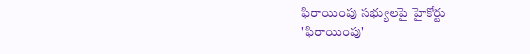ఫిరాయింపు సభ్యులపై హైకోర్టు
'ఫిరాయింపు'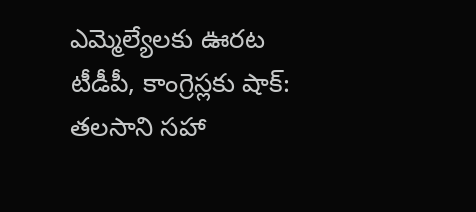ఎమ్మెల్యేలకు ఊరట
టీడీపీ, కాంగ్రెస్లకు షాక్: తలసాని సహా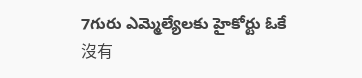7గురు ఎమ్మెల్యేలకు హైకోర్టు ఓకే
沒有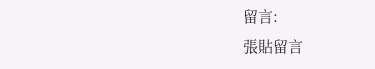留言:
張貼留言